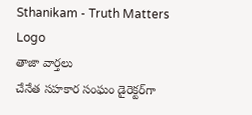Sthanikam - Truth Matters
Logo
తాజా వార్తలు
చేనేత సహకార సంఘం డైరెక్టర్‌గా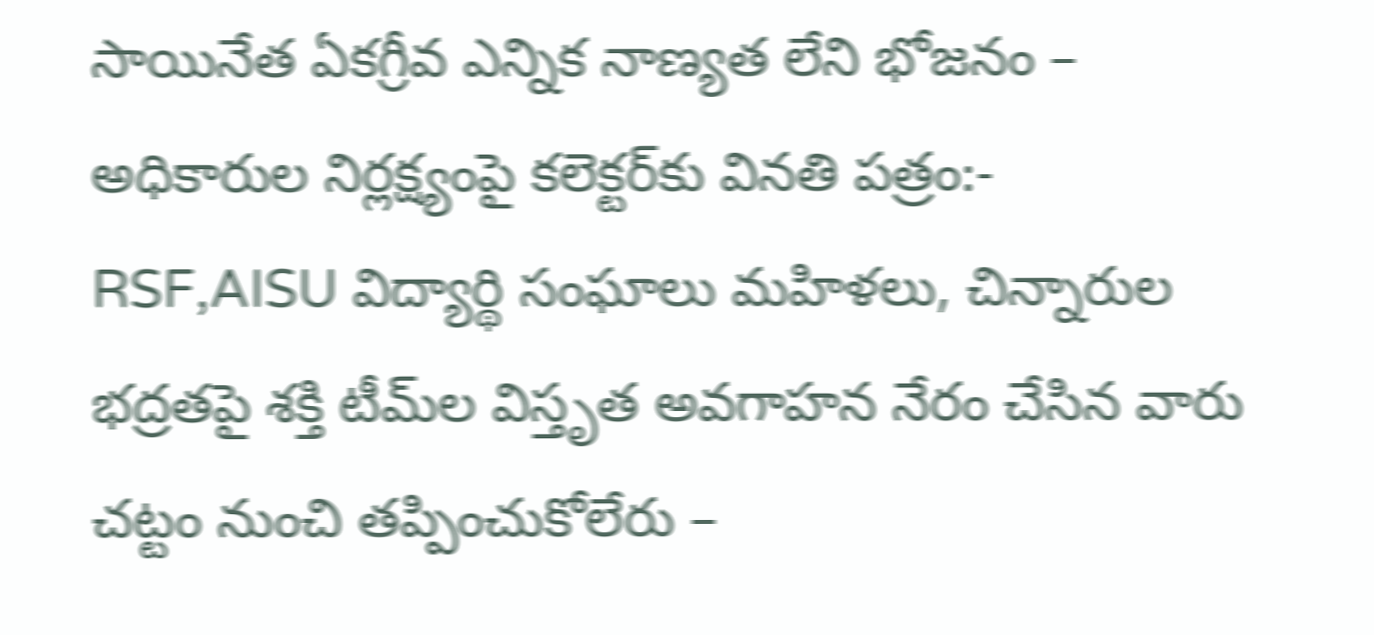సాయినేత ఏకగ్రీవ ఎన్నిక నాణ్యత లేని భోజనం – అధికారుల నిర్లక్ష్యంపై కలెక్టర్‌కు వినతి పత్రం:- RSF,AISU విద్యార్థి సంఘాలు మహిళలు, చిన్నారుల భద్రతపై శక్తి టీమ్‌ల విస్తృత అవగాహన నేరం చేసిన వారు చట్టం నుంచి తప్పించుకోలేరు –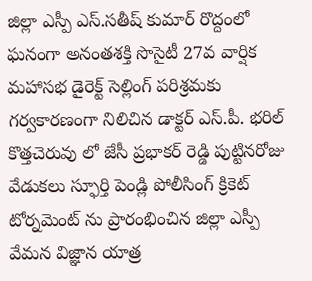జిల్లా ఎస్పీ ఎస్.సతీష్ కుమార్ రొద్దంలో ఘనంగా అనంతశక్తి సొసైటీ 27వ వార్షిక మహాసభ డైరెక్ట్ సెల్లింగ్ పరిశ్రమకు గర్వకారణంగా నిలిచిన డాక్టర్ ఎస్.పీ. భరిల్ కొత్తచెరువు లో జేసీ ప్రభాకర్ రెడ్డి పుట్టినరోజు వేడుకలు స్ఫూర్తి పెండ్లి పోలీసింగ్ క్రికెట్ టోర్నమెంట్ ను ప్రారంభించిన జిల్లా ఎస్పీ వేమన విజ్ఞాన యాత్ర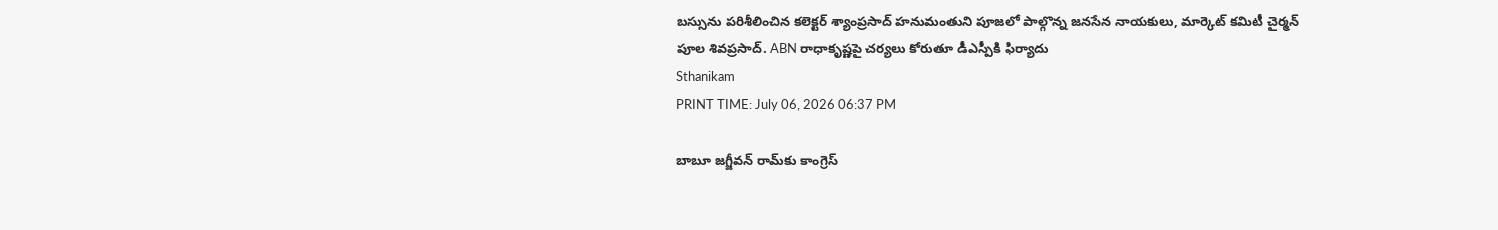బస్సును పరిశీలించిన కలెక్టర్ శ్యాంప్రసాద్ హనుమంతుని పూజలో పాల్గొన్న జనసేన నాయకులు, మార్కెట్ కమిటీ చైర్మన్ పూల శివప్రసాద్. ABN రాధాకృష్ణపై చర్యలు కోరుతూ డీఎస్పీకి ఫిర్యాదు
Sthanikam
PRINT TIME: July 06, 2026 06:37 PM

బాబూ జగ్జీవన్ రామ్‌కు కాంగ్రెస్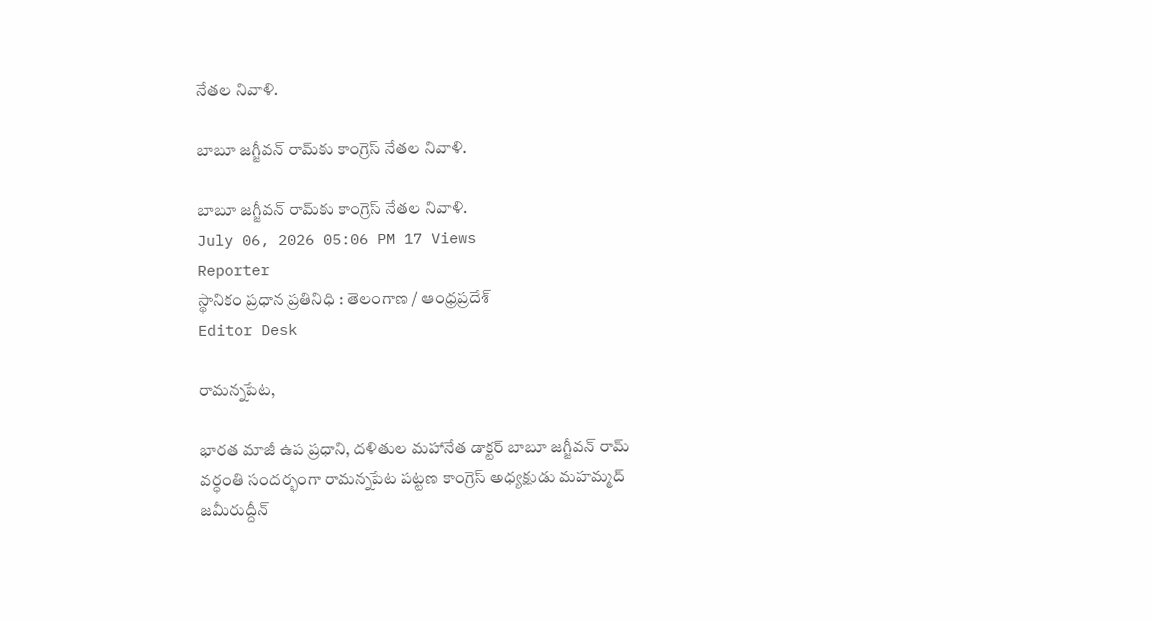నేతల నివాళి.

బాబూ జగ్జీవన్ రామ్‌కు కాంగ్రెస్ నేతల నివాళి.

బాబూ జగ్జీవన్ రామ్‌కు కాంగ్రెస్ నేతల నివాళి.
July 06, 2026 05:06 PM 17 Views
Reporter
స్థానికం ప్రధాన ప్రతినిధి : తెలంగాణ / ఆంధ్రప్రదేశ్
Editor Desk

రామన్నపేట,

భారత మాజీ ఉప ప్రధాని, దళితుల మహానేత డాక్టర్ బాబూ జగ్జీవన్ రామ్ వర్ధంతి సందర్భంగా రామన్నపేట పట్టణ కాంగ్రెస్ అధ్యక్షుడు మహమ్మద్ జమీరుద్దీన్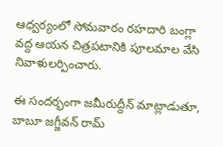ఆధ్వర్యంలో సోమవారం రహదారి బంగ్లా వద్ద ఆయన చిత్రపటానికి పూలమాల వేసి నివాళులర్పించారు.

ఈ సందర్భంగా జమీరుద్దీన్ మాట్లాడుతూ, బాబూ జగ్జీవన్ రామ్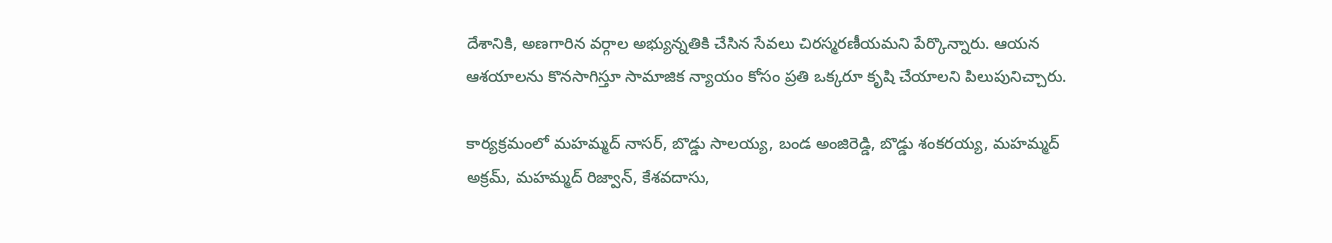దేశానికి, అణగారిన వర్గాల అభ్యున్నతికి చేసిన సేవలు చిరస్మరణీయమని పేర్కొన్నారు. ఆయన ఆశయాలను కొనసాగిస్తూ సామాజిక న్యాయం కోసం ప్రతి ఒక్కరూ కృషి చేయాలని పిలుపునిచ్చారు.

కార్యక్రమంలో మహమ్మద్ నాసర్, బొడ్డు సాలయ్య, బండ అంజిరెడ్డి, బొడ్డు శంకరయ్య, మహమ్మద్ అక్రమ్, మహమ్మద్ రిజ్వాన్, కేశవదాసు,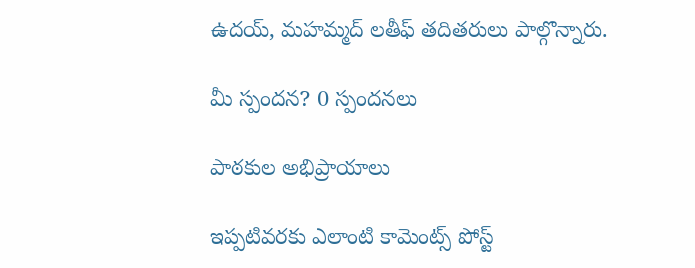ఉదయ్, మహమ్మద్ లతీఫ్ తదితరులు పాల్గొన్నారు.

మీ స్పందన? 0 స్పందనలు

పాఠకుల అభిప్రాయాలు

ఇప్పటివరకు ఎలాంటి కామెంట్స్ పోస్ట్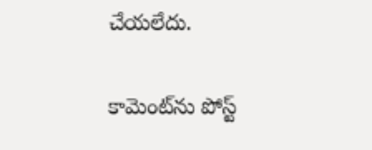చేయలేదు.


కామెంట్‌ను పోస్ట్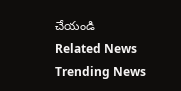చేయండి
Related News
Trending News